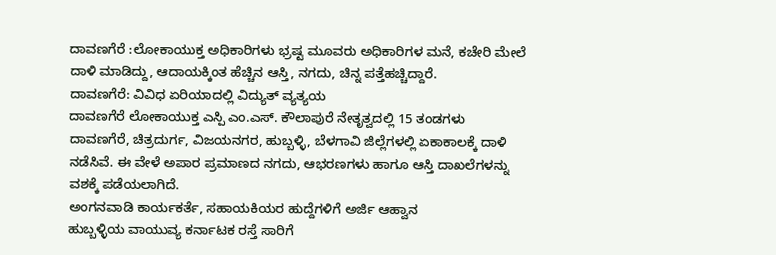ದಾವಣಗೆರೆ :ಲೋಕಾಯುಕ್ತ ಅಧಿಕಾರಿಗಳು ಭ್ರಷ್ಟ ಮೂವರು ಅಧಿಕಾರಿಗಳ ಮನೆ, ಕಚೇರಿ ಮೇಲೆ ದಾಳಿ ಮಾಡಿದ್ದು, ಆದಾಯಕ್ಕಿಂತ ಹೆಚ್ಚಿನ ಆಸ್ತಿ, ನಗದು, ಚಿನ್ನ ಪತ್ತೆಹಚ್ಚಿದ್ದಾರೆ.
ದಾವಣಗೆರೆ: ವಿವಿಧ ಏರಿಯಾದಲ್ಲಿ ವಿದ್ಯುತ್ ವ್ಯತ್ಯಯ
ದಾವಣಗೆರೆ ಲೋಕಾಯುಕ್ತ ಎಸ್ಪಿ ಎಂ.ಎಸ್. ಕೌಲಾಪುರೆ ನೇತೃತ್ವದಲ್ಲಿ 15 ತಂಡಗಳು ದಾವಣಗೆರೆ, ಚಿತ್ರದುರ್ಗ, ವಿಜಯನಗರ, ಹುಬ್ಬಳ್ಳಿ, ಬೆಳಗಾವಿ ಜಿಲ್ಲೆಗಳಲ್ಲಿ ಏಕಾಕಾಲಕ್ಕೆ ದಾಳಿ ನಡೆಸಿವೆ. ಈ ವೇಳೆ ಅಪಾರ ಪ್ರಮಾಣದ ನಗದು, ಆಭರಣಗಳು ಹಾಗೂ ಆಸ್ತಿ ದಾಖಲೆಗಳನ್ನು ವಶಕ್ಕೆ ಪಡೆಯಲಾಗಿದೆ.
ಅಂಗನವಾಡಿ ಕಾರ್ಯಕರ್ತೆ, ಸಹಾಯಕಿಯರ ಹುದ್ದೆಗಳಿಗೆ ಅರ್ಜಿ ಆಹ್ವಾನ
ಹುಬ್ಬಳ್ಳಿಯ ವಾಯುವ್ಯ ಕರ್ನಾಟಕ ರಸ್ತೆ ಸಾರಿಗೆ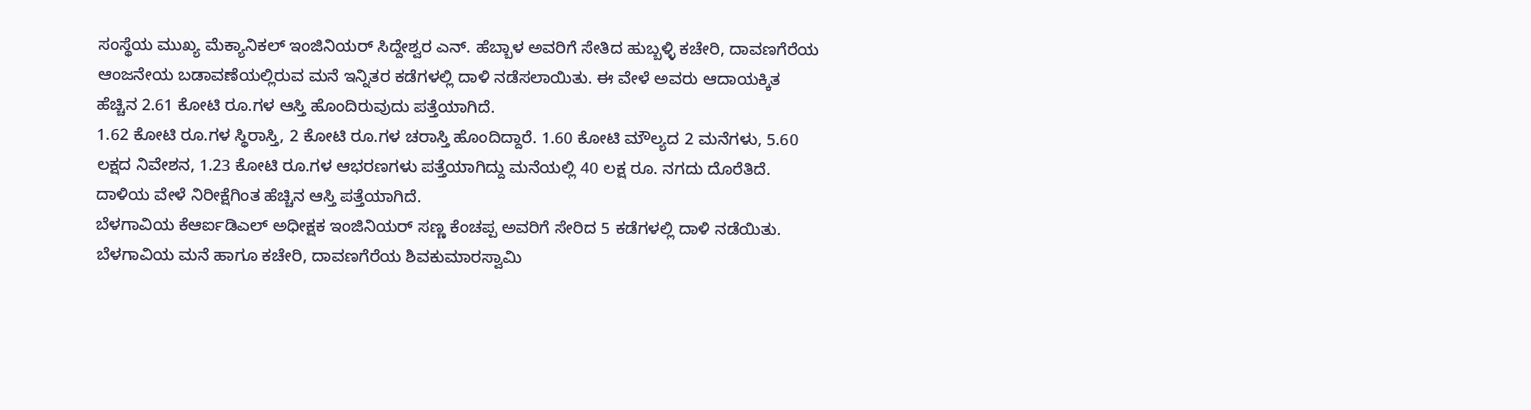ಸಂಸ್ಥೆಯ ಮುಖ್ಯ ಮೆಕ್ಯಾನಿಕಲ್ ಇಂಜಿನಿಯರ್ ಸಿದ್ದೇಶ್ವರ ಎನ್. ಹೆಬ್ಬಾಳ ಅವರಿಗೆ ಸೇತಿದ ಹುಬ್ಬಳ್ಳಿ ಕಚೇರಿ, ದಾವಣಗೆರೆಯ ಆಂಜನೇಯ ಬಡಾವಣೆಯಲ್ಲಿರುವ ಮನೆ ಇನ್ನಿತರ ಕಡೆಗಳಲ್ಲಿ ದಾಳಿ ನಡೆಸಲಾಯಿತು. ಈ ವೇಳೆ ಅವರು ಆದಾಯಕ್ಕಿತ ಹೆಚ್ಚಿನ 2.61 ಕೋಟಿ ರೂ.ಗಳ ಆಸ್ತಿ ಹೊಂದಿರುವುದು ಪತ್ತೆಯಾಗಿದೆ.
1.62 ಕೋಟಿ ರೂ.ಗಳ ಸ್ಥಿರಾಸ್ತಿ, 2 ಕೋಟಿ ರೂ.ಗಳ ಚರಾಸ್ತಿ ಹೊಂದಿದ್ದಾರೆ. 1.60 ಕೋಟಿ ಮೌಲ್ಯದ 2 ಮನೆಗಳು, 5.60 ಲಕ್ಷದ ನಿವೇಶನ, 1.23 ಕೋಟಿ ರೂ.ಗಳ ಆಭರಣಗಳು ಪತ್ತೆಯಾಗಿದ್ದು ಮನೆಯಲ್ಲಿ 40 ಲಕ್ಷ ರೂ. ನಗದು ದೊರೆತಿದೆ. ದಾಳಿಯ ವೇಳೆ ನಿರೀಕ್ಷೆಗಿಂತ ಹೆಚ್ಚಿನ ಆಸ್ತಿ ಪತ್ತೆಯಾಗಿದೆ.
ಬೆಳಗಾವಿಯ ಕೆಆರ್ಐಡಿಎಲ್ ಅಧೀಕ್ಷಕ ಇಂಜಿನಿಯರ್ ಸಣ್ಣ ಕೆಂಚಪ್ಪ ಅವರಿಗೆ ಸೇರಿದ 5 ಕಡೆಗಳಲ್ಲಿ ದಾಳಿ ನಡೆಯಿತು. ಬೆಳಗಾವಿಯ ಮನೆ ಹಾಗೂ ಕಚೇರಿ, ದಾವಣಗೆರೆಯ ಶಿವಕುಮಾರಸ್ವಾಮಿ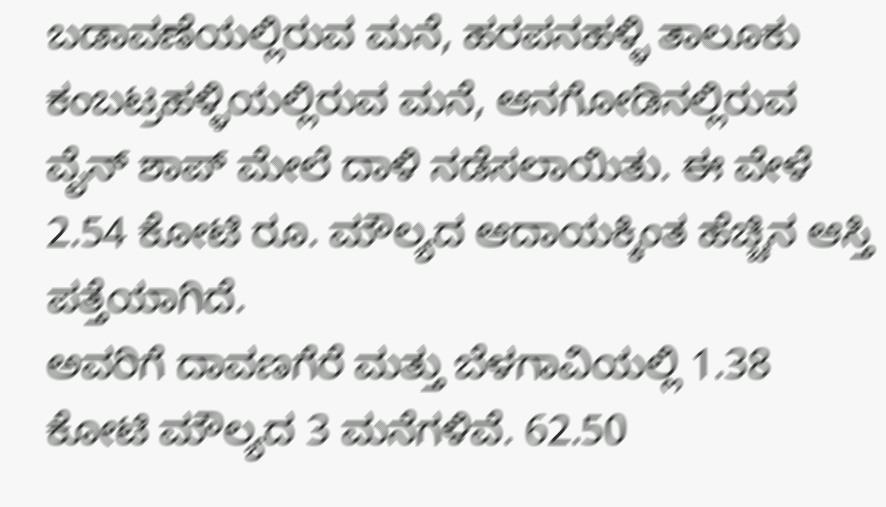ಬಡಾವಣೆಯಲ್ಲಿರುವ ಮನೆ, ಹರಪನಹಳ್ಳಿ ತಾಲೂಕು ಕಂಬಟ್ರಹಳ್ಳಿಯಲ್ಲಿರುವ ಮನೆ, ಆನಗೋಡಿನಲ್ಲಿರುವ ವೈನ್ ಶಾಪ್ ಮೇಲೆ ದಾಳಿ ನಡೆಸಲಾಯಿತು. ಈ ವೇಳೆ 2.54 ಕೋಟಿ ರೂ. ಮೌಲ್ಯದ ಆದಾಯಕ್ಕಿಂತ ಹೆಚ್ಚಿನ ಆಸ್ತಿ ಪತ್ತೆಯಾಗಿದೆ.
ಅವರಿಗೆ ದಾವಣಗೆರೆ ಮತ್ತು ಬೆಳಗಾವಿಯಲ್ಲಿ 1.38 ಕೋಟಿ ಮೌಲ್ಯದ 3 ಮನೆಗಳಿವೆ. 62.50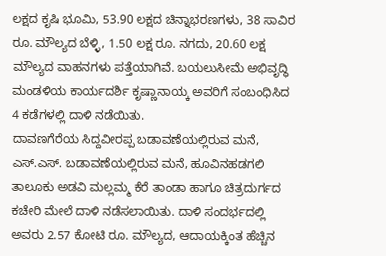ಲಕ್ಷದ ಕೃಷಿ ಭೂಮಿ, 53.90 ಲಕ್ಷದ ಚಿನ್ನಾಭರಣಗಳು, 38 ಸಾವಿರ ರೂ. ಮೌಲ್ಯದ ಬೆಳ್ಳಿ, 1.50 ಲಕ್ಷ ರೂ. ನಗದು, 20.60 ಲಕ್ಷ ಮೌಲ್ಯದ ವಾಹನಗಳು ಪತ್ತೆಯಾಗಿವೆ. ಬಯಲುಸೀಮೆ ಅಭಿವೃದ್ಧಿ ಮಂಡಳಿಯ ಕಾರ್ಯದರ್ಶಿ ಕೃಷ್ಣಾನಾಯ್ಕ ಅವರಿಗೆ ಸಂಬಂಧಿಸಿದ 4 ಕಡೆಗಳಲ್ಲಿ ದಾಳಿ ನಡೆಯಿತು.
ದಾವಣಗೆರೆಯ ಸಿದ್ದವೀರಪ್ಪ ಬಡಾವಣೆಯಲ್ಲಿರುವ ಮನೆ, ಎಸ್.ಎಸ್. ಬಡಾವಣೆಯಲ್ಲಿರುವ ಮನೆ, ಹೂವಿನಹಡಗಲಿ ತಾಲೂಕು ಅಡವಿ ಮಲ್ಲಮ್ಮ ಕೆರೆ ತಾಂಡಾ ಹಾಗೂ ಚಿತ್ರದುರ್ಗದ ಕಚೇರಿ ಮೇಲೆ ದಾಳಿ ನಡೆಸಲಾಯಿತು. ದಾಳಿ ಸಂದರ್ಭದಲ್ಲಿ ಅವರು 2.57 ಕೋಟಿ ರೂ. ಮೌಲ್ಯದ, ಆದಾಯಕ್ಕಿಂತ ಹೆಚ್ಚಿನ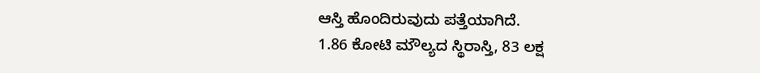ಆಸ್ತಿ ಹೊಂದಿರುವುದು ಪತ್ತೆಯಾಗಿದೆ.
1.86 ಕೋಟಿ ಮೌಲ್ಯದ ಸ್ಥಿರಾಸ್ತಿ, 83 ಲಕ್ಷ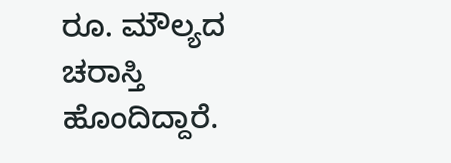ರೂ. ಮೌಲ್ಯದ ಚರಾಸ್ತಿ ಹೊಂದಿದ್ದಾರೆ.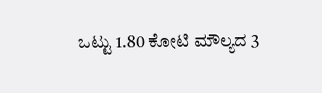ಒಟ್ಟು 1.80 ಕೋಟಿ ಮೌಲ್ಯದ 3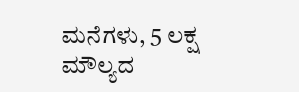ಮನೆಗಳು, 5 ಲಕ್ಷ ಮೌಲ್ಯದ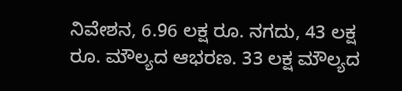ನಿವೇಶನ, 6.96 ಲಕ್ಷ ರೂ. ನಗದು, 43 ಲಕ್ಷ ರೂ. ಮೌಲ್ಯದ ಆಭರಣ. 33 ಲಕ್ಷ ಮೌಲ್ಯದ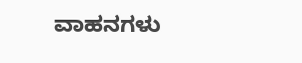ವಾಹನಗಳು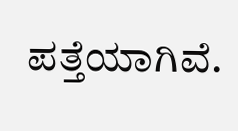ಪತ್ತೆಯಾಗಿವೆ.